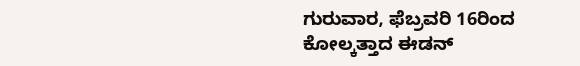ಗುರುವಾರ, ಫೆಬ್ರವರಿ 16ರಿಂದ ಕೋಲ್ಕತ್ತಾದ ಈಡನ್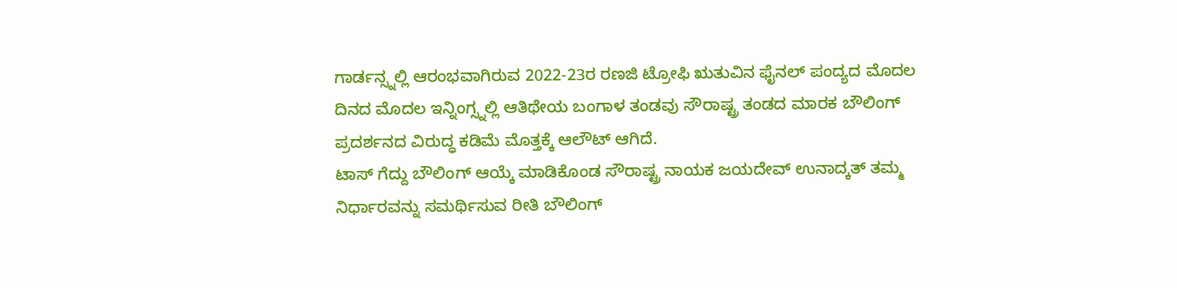ಗಾರ್ಡನ್ಸ್ನಲ್ಲಿ ಆರಂಭವಾಗಿರುವ 2022-23ರ ರಣಜಿ ಟ್ರೋಫಿ ಋತುವಿನ ಫೈನಲ್ ಪಂದ್ಯದ ಮೊದಲ ದಿನದ ಮೊದಲ ಇನ್ನಿಂಗ್ಸ್ನಲ್ಲಿ ಆತಿಥೇಯ ಬಂಗಾಳ ತಂಡವು ಸೌರಾಷ್ಟ್ರ ತಂಡದ ಮಾರಕ ಬೌಲಿಂಗ್ ಪ್ರದರ್ಶನದ ವಿರುದ್ಧ ಕಡಿಮೆ ಮೊತ್ತಕ್ಕೆ ಆಲೌಟ್ ಆಗಿದೆ.
ಟಾಸ್ ಗೆದ್ದು ಬೌಲಿಂಗ್ ಆಯ್ಕೆ ಮಾಡಿಕೊಂಡ ಸೌರಾಷ್ಟ್ರ ನಾಯಕ ಜಯದೇವ್ ಉನಾದ್ಕತ್ ತಮ್ಮ ನಿರ್ಧಾರವನ್ನು ಸಮರ್ಥಿಸುವ ರೀತಿ ಬೌಲಿಂಗ್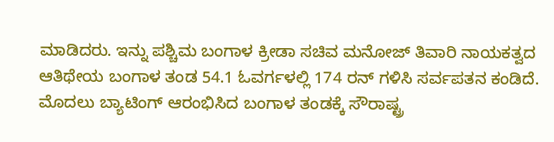ಮಾಡಿದರು. ಇನ್ನು ಪಶ್ಚಿಮ ಬಂಗಾಳ ಕ್ರೀಡಾ ಸಚಿವ ಮನೋಜ್ ತಿವಾರಿ ನಾಯಕತ್ವದ ಆತಿಥೇಯ ಬಂಗಾಳ ತಂಡ 54.1 ಓವರ್ಗಳಲ್ಲಿ 174 ರನ್ ಗಳಿಸಿ ಸರ್ವಪತನ ಕಂಡಿದೆ.
ಮೊದಲು ಬ್ಯಾಟಿಂಗ್ ಆರಂಭಿಸಿದ ಬಂಗಾಳ ತಂಡಕ್ಕೆ ಸೌರಾಷ್ಟ್ರ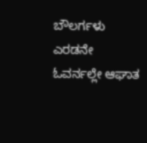ಬೌಲರ್ಗಳು ಎರಡನೇ ಓವರ್ನಲ್ಲೇ ಆಘಾತ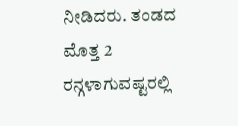ನೀಡಿದರು. ತಂಡದ ಮೊತ್ತ 2 ರನ್ಗಳಾಗುವಷ್ಟರಲ್ಲಿ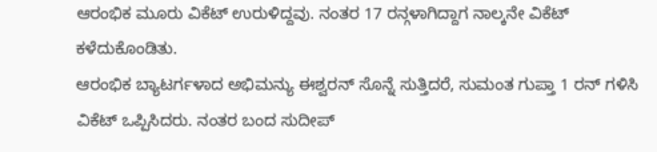ಆರಂಭಿಕ ಮೂರು ವಿಕೆಟ್ ಉರುಳಿದ್ದವು. ನಂತರ 17 ರನ್ಗಳಾಗಿದ್ದಾಗ ನಾಲ್ಕನೇ ವಿಕೆಟ್ ಕಳೆದುಕೊಂಡಿತು.
ಆರಂಭಿಕ ಬ್ಯಾಟರ್ಗಳಾದ ಅಭಿಮನ್ಯು ಈಶ್ವರನ್ ಸೊನ್ನೆ ಸುತ್ತಿದರೆ, ಸುಮಂತ ಗುಪ್ತಾ 1 ರನ್ ಗಳಿಸಿ ವಿಕೆಟ್ ಒಪ್ಪಿಸಿದರು. ನಂತರ ಬಂದ ಸುದೀಪ್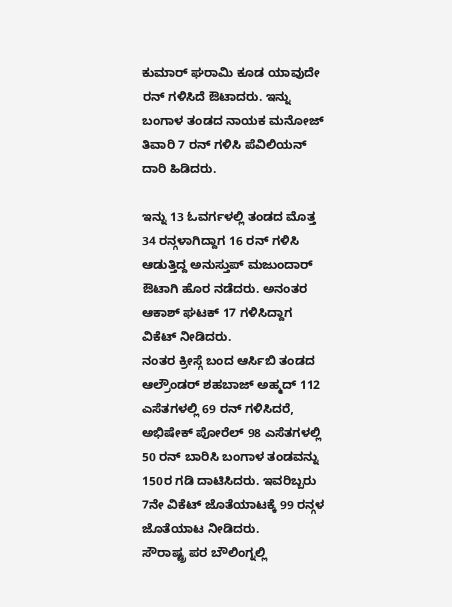ಕುಮಾರ್ ಘರಾಮಿ ಕೂಡ ಯಾವುದೇ ರನ್ ಗಳಿಸಿದೆ ಔಟಾದರು. ಇನ್ನು ಬಂಗಾಳ ತಂಡದ ನಾಯಕ ಮನೋಜ್ ತಿವಾರಿ 7 ರನ್ ಗಳಿಸಿ ಪೆವಿಲಿಯನ್ ದಾರಿ ಹಿಡಿದರು.

ಇನ್ನು 13 ಓವರ್ಗಳಲ್ಲಿ ತಂಡದ ಮೊತ್ತ 34 ರನ್ಗಳಾಗಿದ್ದಾಗ 16 ರನ್ ಗಳಿಸಿ ಆಡುತ್ತಿದ್ದ ಅನುಸ್ತುಪ್ ಮಜುಂದಾರ್ ಔಟಾಗಿ ಹೊರ ನಡೆದರು. ಅನಂತರ ಆಕಾಶ್ ಘಟಕ್ 17 ಗಳಿಸಿದ್ದಾಗ ವಿಕೆಟ್ ನೀಡಿದರು.
ನಂತರ ಕ್ರೀಸ್ಗೆ ಬಂದ ಆರ್ಸಿಬಿ ತಂಡದ ಆಲ್ರೌಂಡರ್ ಶಹಬಾಜ್ ಅಹ್ಮದ್ 112 ಎಸೆತಗಳಲ್ಲಿ 69 ರನ್ ಗಳಿಸಿದರೆ, ಅಭಿಷೇಕ್ ಪೋರೆಲ್ 98 ಎಸೆತಗಳಲ್ಲಿ 50 ರನ್ ಬಾರಿಸಿ ಬಂಗಾಳ ತಂಡವನ್ನು 150ರ ಗಡಿ ದಾಟಿಸಿದರು. ಇವರಿಬ್ಬರು 7ನೇ ವಿಕೆಟ್ ಜೊತೆಯಾಟಕ್ಕೆ 99 ರನ್ಗಳ ಜೊತೆಯಾಟ ನೀಡಿದರು.
ಸೌರಾಷ್ಟ್ರ ಪರ ಬೌಲಿಂಗ್ನಲ್ಲಿ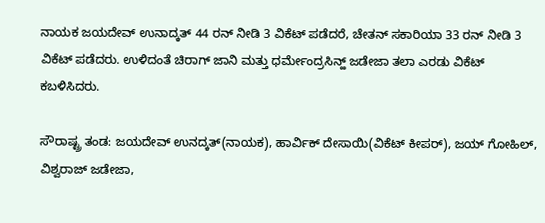ನಾಯಕ ಜಯದೇವ್ ಉನಾದ್ಕತ್ 44 ರನ್ ನೀಡಿ 3 ವಿಕೆಟ್ ಪಡೆದರೆ, ಚೇತನ್ ಸಕಾರಿಯಾ 33 ರನ್ ನೀಡಿ 3 ವಿಕೆಟ್ ಪಡೆದರು. ಉಳಿದಂತೆ ಚಿರಾಗ್ ಜಾನಿ ಮತ್ತು ಧರ್ಮೇಂದ್ರಸಿನ್ಹ್ ಜಡೇಜಾ ತಲಾ ಎರಡು ವಿಕೆಟ್ ಕಬಳಿಸಿದರು.

ಸೌರಾಷ್ಟ್ರ ತಂಡ: ಜಯದೇವ್ ಉನದ್ಕತ್(ನಾಯಕ), ಹಾರ್ವಿಕ್ ದೇಸಾಯಿ(ವಿಕೆಟ್ ಕೀಪರ್), ಜಯ್ ಗೋಹಿಲ್, ವಿಶ್ವರಾಜ್ ಜಡೇಜಾ,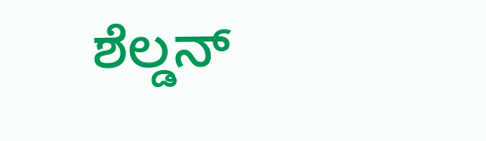ಶೆಲ್ಡನ್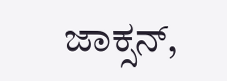ಜಾಕ್ಸನ್,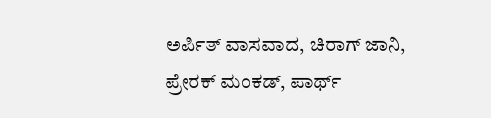ಅರ್ಪಿತ್ ವಾಸವಾದ, ಚಿರಾಗ್ ಜಾನಿ, ಪ್ರೇರಕ್ ಮಂಕಡ್, ಪಾರ್ಥ್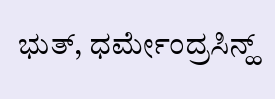ಭುತ್, ಧರ್ಮೇಂದ್ರಸಿನ್ಹ್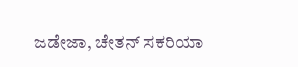ಜಡೇಜಾ, ಚೇತನ್ ಸಕರಿಯಾ